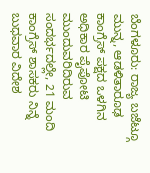ಬೆಂಗಳೂರು: ರಾಜ್ಯ ಬಜೆಟ್ಗೂ ಮುನ್ನ, ಆಡಳಿತಾರೂಢ ಕಾಂಗ್ರೆಸ್ ಪಕ್ಷದ ಒಳಗಿನ ಅಧಿಕಾರ ಪೈಪೋಟಿ ಮುಂದುವರಿದಿರುವ ಸಂದರ್ಭದಲ್ಲೇ, 21 ಮಂದಿ ಕಾಂಗ್ರೆಸ್ ಶಾಸಕರು ನಿನ್ನೆ ಬುಧವಾರ ವಿದೇಶ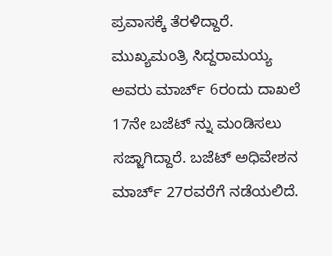ಪ್ರವಾಸಕ್ಕೆ ತೆರಳಿದ್ದಾರೆ.
ಮುಖ್ಯಮಂತ್ರಿ ಸಿದ್ದರಾಮಯ್ಯ ಅವರು ಮಾರ್ಚ್ 6ರಂದು ದಾಖಲೆ 17ನೇ ಬಜೆಟ್ ನ್ನು ಮಂಡಿಸಲು ಸಜ್ಜಾಗಿದ್ದಾರೆ. ಬಜೆಟ್ ಅಧಿವೇಶನ ಮಾರ್ಚ್ 27ರವರೆಗೆ ನಡೆಯಲಿದೆ.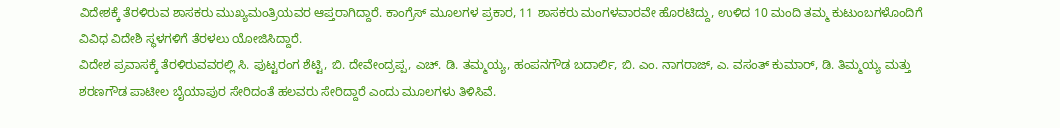ವಿದೇಶಕ್ಕೆ ತೆರಳಿರುವ ಶಾಸಕರು ಮುಖ್ಯಮಂತ್ರಿಯವರ ಆಪ್ತರಾಗಿದ್ದಾರೆ. ಕಾಂಗ್ರೆಸ್ ಮೂಲಗಳ ಪ್ರಕಾರ, 11 ಶಾಸಕರು ಮಂಗಳವಾರವೇ ಹೊರಟಿದ್ದು, ಉಳಿದ 10 ಮಂದಿ ತಮ್ಮ ಕುಟುಂಬಗಳೊಂದಿಗೆ ವಿವಿಧ ವಿದೇಶಿ ಸ್ಥಳಗಳಿಗೆ ತೆರಳಲು ಯೋಜಿಸಿದ್ದಾರೆ.
ವಿದೇಶ ಪ್ರವಾಸಕ್ಕೆ ತೆರಳಿರುವವರಲ್ಲಿ ಸಿ. ಪುಟ್ಟರಂಗ ಶೆಟ್ಟಿ, ಬಿ. ದೇವೇಂದ್ರಪ್ಪ, ಎಚ್. ಡಿ. ತಮ್ಮಯ್ಯ, ಹಂಪನಗೌಡ ಬದಾರ್ಲಿ, ಬಿ. ಎಂ. ನಾಗರಾಜ್, ಎ. ವಸಂತ್ ಕುಮಾರ್, ಡಿ. ತಿಮ್ಮಯ್ಯ ಮತ್ತು ಶರಣಗೌಡ ಪಾಟೀಲ ಬೈಯಾಪುರ ಸೇರಿದಂತೆ ಹಲವರು ಸೇರಿದ್ದಾರೆ ಎಂದು ಮೂಲಗಳು ತಿಳಿಸಿವೆ.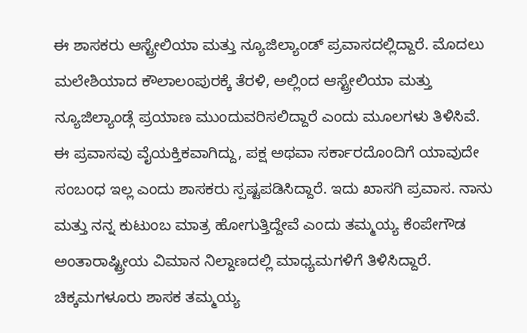ಈ ಶಾಸಕರು ಆಸ್ಟ್ರೇಲಿಯಾ ಮತ್ತು ನ್ಯೂಜಿಲ್ಯಾಂಡ್ ಪ್ರವಾಸದಲ್ಲಿದ್ದಾರೆ. ಮೊದಲು ಮಲೇಶಿಯಾದ ಕೌಲಾಲಂಪುರಕ್ಕೆ ತೆರಳಿ, ಅಲ್ಲಿಂದ ಆಸ್ಟ್ರೇಲಿಯಾ ಮತ್ತು ನ್ಯೂಜಿಲ್ಯಾಂಡ್ಗೆ ಪ್ರಯಾಣ ಮುಂದುವರಿಸಲಿದ್ದಾರೆ ಎಂದು ಮೂಲಗಳು ತಿಳಿಸಿವೆ.
ಈ ಪ್ರವಾಸವು ವೈಯಕ್ತಿಕವಾಗಿದ್ದು, ಪಕ್ಷ ಅಥವಾ ಸರ್ಕಾರದೊಂದಿಗೆ ಯಾವುದೇ ಸಂಬಂಧ ಇಲ್ಲ ಎಂದು ಶಾಸಕರು ಸ್ಪಷ್ಟಪಡಿಸಿದ್ದಾರೆ. ಇದು ಖಾಸಗಿ ಪ್ರವಾಸ. ನಾನು ಮತ್ತು ನನ್ನ ಕುಟುಂಬ ಮಾತ್ರ ಹೋಗುತ್ತಿದ್ದೇವೆ ಎಂದು ತಮ್ಮಯ್ಯ ಕೆಂಪೇಗೌಡ ಅಂತಾರಾಷ್ಟ್ರೀಯ ವಿಮಾನ ನಿಲ್ದಾಣದಲ್ಲಿ ಮಾಧ್ಯಮಗಳಿಗೆ ತಿಳಿಸಿದ್ದಾರೆ.
ಚಿಕ್ಕಮಗಳೂರು ಶಾಸಕ ತಮ್ಮಯ್ಯ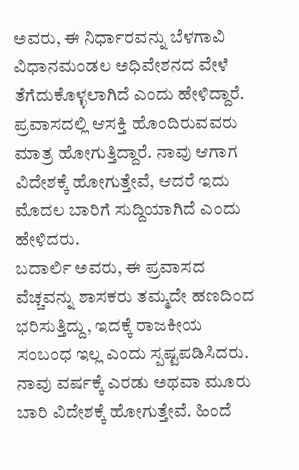ಅವರು, ಈ ನಿರ್ಧಾರವನ್ನು ಬೆಳಗಾವಿ ವಿಧಾನಮಂಡಲ ಅಧಿವೇಶನದ ವೇಳೆ ತೆಗೆದುಕೊಳ್ಳಲಾಗಿದೆ ಎಂದು ಹೇಳಿದ್ದಾರೆ. ಪ್ರವಾಸದಲ್ಲಿ ಆಸಕ್ತಿ ಹೊಂದಿರುವವರು ಮಾತ್ರ ಹೋಗುತ್ತಿದ್ದಾರೆ. ನಾವು ಆಗಾಗ ವಿದೇಶಕ್ಕೆ ಹೋಗುತ್ತೇವೆ, ಆದರೆ ಇದು ಮೊದಲ ಬಾರಿಗೆ ಸುದ್ದಿಯಾಗಿದೆ ಎಂದು ಹೇಳಿದರು.
ಬದಾರ್ಲಿ ಅವರು, ಈ ಪ್ರವಾಸದ ವೆಚ್ಚವನ್ನು ಶಾಸಕರು ತಮ್ಮದೇ ಹಣದಿಂದ ಭರಿಸುತ್ತಿದ್ದು, ಇದಕ್ಕೆ ರಾಜಕೀಯ ಸಂಬಂಧ ಇಲ್ಲ ಎಂದು ಸ್ಪಷ್ಟಪಡಿಸಿದರು. ನಾವು ವರ್ಷಕ್ಕೆ ಎರಡು ಅಥವಾ ಮೂರು ಬಾರಿ ವಿದೇಶಕ್ಕೆ ಹೋಗುತ್ತೇವೆ. ಹಿಂದೆ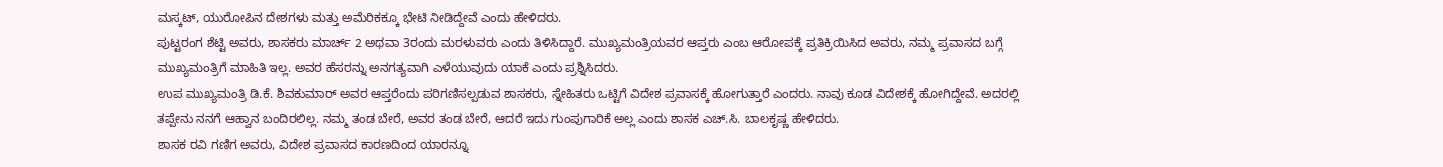ಮಸ್ಕಟ್, ಯುರೋಪಿನ ದೇಶಗಳು ಮತ್ತು ಅಮೆರಿಕಕ್ಕೂ ಭೇಟಿ ನೀಡಿದ್ದೇವೆ ಎಂದು ಹೇಳಿದರು.
ಪುಟ್ಟರಂಗ ಶೆಟ್ಟಿ ಅವರು, ಶಾಸಕರು ಮಾರ್ಚ್ 2 ಅಥವಾ 3ರಂದು ಮರಳುವರು ಎಂದು ತಿಳಿಸಿದ್ದಾರೆ. ಮುಖ್ಯಮಂತ್ರಿಯವರ ಆಪ್ತರು ಎಂಬ ಆರೋಪಕ್ಕೆ ಪ್ರತಿಕ್ರಿಯಿಸಿದ ಅವರು, ನಮ್ಮ ಪ್ರವಾಸದ ಬಗ್ಗೆ ಮುಖ್ಯಮಂತ್ರಿಗೆ ಮಾಹಿತಿ ಇಲ್ಲ. ಅವರ ಹೆಸರನ್ನು ಅನಗತ್ಯವಾಗಿ ಎಳೆಯುವುದು ಯಾಕೆ ಎಂದು ಪ್ರಶ್ನಿಸಿದರು.
ಉಪ ಮುಖ್ಯಮಂತ್ರಿ ಡಿ.ಕೆ. ಶಿವಕುಮಾರ್ ಅವರ ಆಪ್ತರೆಂದು ಪರಿಗಣಿಸಲ್ಪಡುವ ಶಾಸಕರು, ಸ್ನೇಹಿತರು ಒಟ್ಟಿಗೆ ವಿದೇಶ ಪ್ರವಾಸಕ್ಕೆ ಹೋಗುತ್ತಾರೆ ಎಂದರು. ನಾವು ಕೂಡ ವಿದೇಶಕ್ಕೆ ಹೋಗಿದ್ದೇವೆ. ಅದರಲ್ಲಿ ತಪ್ಪೇನು ನನಗೆ ಆಹ್ವಾನ ಬಂದಿರಲಿಲ್ಲ. ನಮ್ಮ ತಂಡ ಬೇರೆ, ಅವರ ತಂಡ ಬೇರೆ, ಆದರೆ ಇದು ಗುಂಪುಗಾರಿಕೆ ಅಲ್ಲ ಎಂದು ಶಾಸಕ ಎಚ್.ಸಿ. ಬಾಲಕೃಷ್ಣ ಹೇಳಿದರು.
ಶಾಸಕ ರವಿ ಗಣಿಗ ಅವರು, ವಿದೇಶ ಪ್ರವಾಸದ ಕಾರಣದಿಂದ ಯಾರನ್ನೂ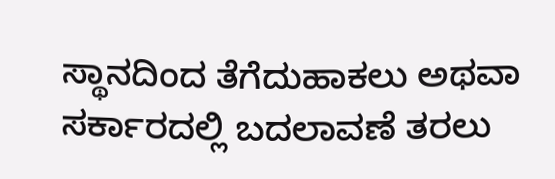ಸ್ಥಾನದಿಂದ ತೆಗೆದುಹಾಕಲು ಅಥವಾ ಸರ್ಕಾರದಲ್ಲಿ ಬದಲಾವಣೆ ತರಲು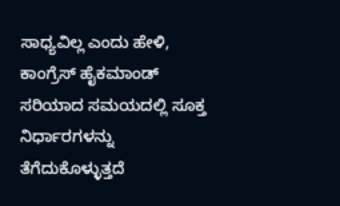ಸಾಧ್ಯವಿಲ್ಲ ಎಂದು ಹೇಳಿ, ಕಾಂಗ್ರೆಸ್ ಹೈಕಮಾಂಡ್ ಸರಿಯಾದ ಸಮಯದಲ್ಲಿ ಸೂಕ್ತ ನಿರ್ಧಾರಗಳನ್ನು ತೆಗೆದುಕೊಳ್ಳುತ್ತದೆ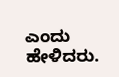ಎಂದು ಹೇಳಿದರು.